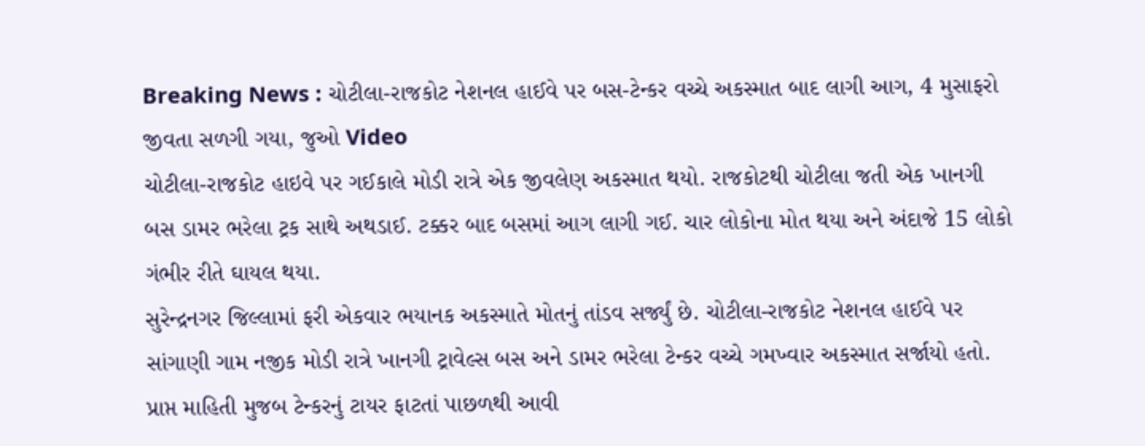Breaking News : ચોટીલા-રાજકોટ નેશનલ હાઈવે પર બસ-ટેન્કર વચ્ચે અકસ્માત બાદ લાગી આગ, 4 મુસાફરો જીવતા સળગી ગયા, જુઓ Video
ચોટીલા-રાજકોટ હાઇવે પર ગઈકાલે મોડી રાત્રે એક જીવલેણ અકસ્માત થયો. રાજકોટથી ચોટીલા જતી એક ખાનગી બસ ડામર ભરેલા ટ્રક સાથે અથડાઈ. ટક્કર બાદ બસમાં આગ લાગી ગઈ. ચાર લોકોના મોત થયા અને અંદાજે 15 લોકો ગંભીર રીતે ઘાયલ થયા.
સુરેન્દ્રનગર જિલ્લામાં ફરી એકવાર ભયાનક અકસ્માતે મોતનું તાંડવ સર્જ્યું છે. ચોટીલા-રાજકોટ નેશનલ હાઈવે પર સાંગાણી ગામ નજીક મોડી રાત્રે ખાનગી ટ્રાવેલ્સ બસ અને ડામર ભરેલા ટેન્કર વચ્ચે ગમખ્વાર અકસ્માત સર્જાયો હતો. પ્રાપ્ત માહિતી મુજબ ટેન્કરનું ટાયર ફાટતાં પાછળથી આવી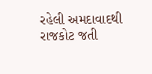રહેલી અમદાવાદથી રાજકોટ જતી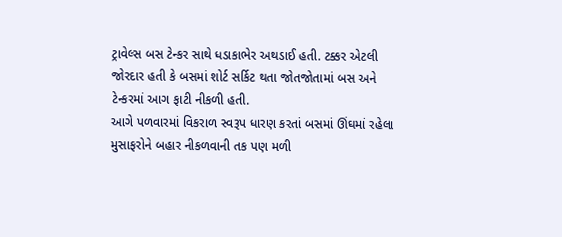ટ્રાવેલ્સ બસ ટેન્કર સાથે ધડાકાભેર અથડાઈ હતી. ટક્કર એટલી જોરદાર હતી કે બસમાં શોર્ટ સર્કિટ થતા જોતજોતામાં બસ અને ટેન્કરમાં આગ ફાટી નીકળી હતી.
આગે પળવારમાં વિકરાળ સ્વરૂપ ધારણ કરતાં બસમાં ઊંઘમાં રહેલા મુસાફરોને બહાર નીકળવાની તક પણ મળી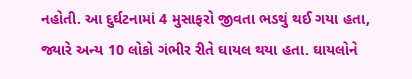નહોતી. આ દુર્ઘટનામાં 4 મુસાફરો જીવતા ભડથું થઈ ગયા હતા, જ્યારે અન્ય 10 લોકો ગંભીર રીતે ઘાયલ થયા હતા. ઘાયલોને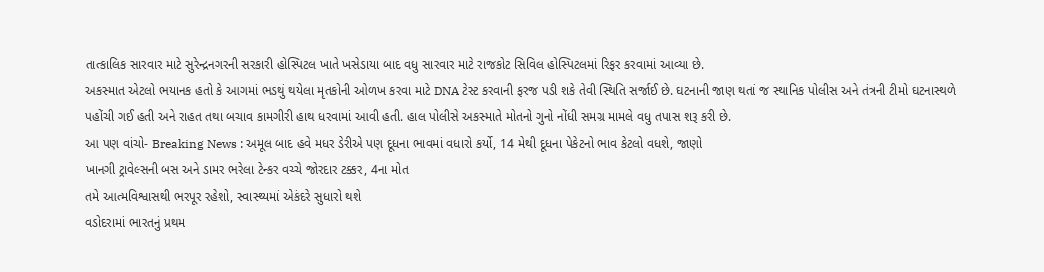તાત્કાલિક સારવાર માટે સુરેન્દ્રનગરની સરકારી હોસ્પિટલ ખાતે ખસેડાયા બાદ વધુ સારવાર માટે રાજકોટ સિવિલ હોસ્પિટલમાં રિફર કરવામાં આવ્યા છે.
અકસ્માત એટલો ભયાનક હતો કે આગમાં ભડથું થયેલા મૃતકોની ઓળખ કરવા માટે DNA ટેસ્ટ કરવાની ફરજ પડી શકે તેવી સ્થિતિ સર્જાઈ છે. ઘટનાની જાણ થતાં જ સ્થાનિક પોલીસ અને તંત્રની ટીમો ઘટનાસ્થળે પહોંચી ગઈ હતી અને રાહત તથા બચાવ કામગીરી હાથ ધરવામાં આવી હતી. હાલ પોલીસે અકસ્માતે મોતનો ગુનો નોંધી સમગ્ર મામલે વધુ તપાસ શરૂ કરી છે.
આ પણ વાંચો- Breaking News : અમૂલ બાદ હવે મધર ડેરીએ પણ દૂધના ભાવમાં વધારો કર્યો, 14 મેથી દૂધના પેકેટનો ભાવ કેટલો વધશે, જાણો
ખાનગી ટ્રાવેલ્સની બસ અને ડામર ભરેલા ટેન્કર વચ્ચે જોરદાર ટક્કર, 4ના મોત
તમે આત્મવિશ્વાસથી ભરપૂર રહેશો, સ્વાસ્થ્યમાં એકંદરે સુધારો થશે
વડોદરામાં ભારતનું પ્રથમ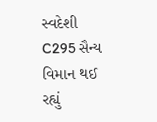સ્વદેશી C295 સૈન્ય વિમાન થઈ રહ્યું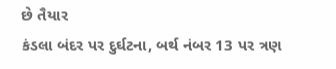છે તૈયાર
કંડલા બંદર પર દુર્ઘટના, બર્થ નંબર 13 પર ત્રણ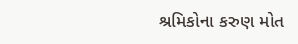શ્રમિકોના કરુણ મોત